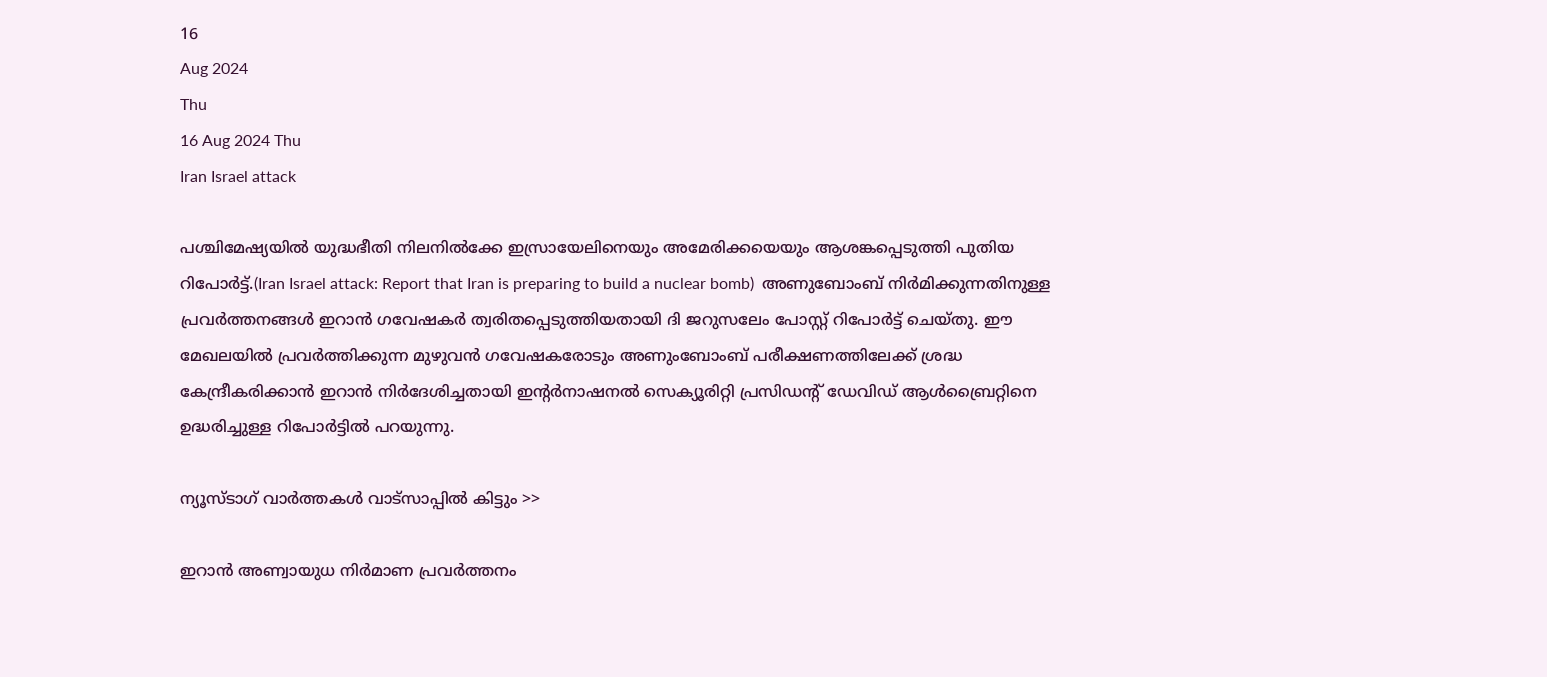16
Aug 2024
Thu
16 Aug 2024 Thu
Iran Israel attack

പശ്ചിമേഷ്യയില്‍ യുദ്ധഭീതി നിലനില്‍ക്കേ ഇസ്രായേലിനെയും അമേരിക്കയെയും ആശങ്കപ്പെടുത്തി പുതിയ റിപോര്‍ട്ട്.(Iran Israel attack: Report that Iran is preparing to build a nuclear bomb)  അണുബോംബ് നിര്‍മിക്കുന്നതിനുള്ള പ്രവര്‍ത്തനങ്ങള്‍ ഇറാന്‍ ഗവേഷകര്‍ ത്വരിതപ്പെടുത്തിയതായി ദി ജറുസലേം പോസ്റ്റ് റിപോര്‍ട്ട് ചെയ്തു. ഈ മേഖലയില്‍ പ്രവര്‍ത്തിക്കുന്ന മുഴുവന്‍ ഗവേഷകരോടും അണുംബോംബ് പരീക്ഷണത്തിലേക്ക് ശ്രദ്ധ കേന്ദ്രീകരിക്കാന്‍ ഇറാന്‍ നിര്‍ദേശിച്ചതായി ഇന്റര്‍നാഷനല്‍ സെക്യൂരിറ്റി പ്രസിഡന്റ് ഡേവിഡ് ആള്‍ബ്രൈറ്റിനെ ഉദ്ധരിച്ചുള്ള റിപോര്‍ട്ടില്‍ പറയുന്നു.

ന്യൂസ്ടാഗ് വാര്‍ത്തകള്‍ വാട്‌സാപ്പില്‍ കിട്ടും >>

ഇറാന്‍ അണ്വായുധ നിര്‍മാണ പ്രവര്‍ത്തനം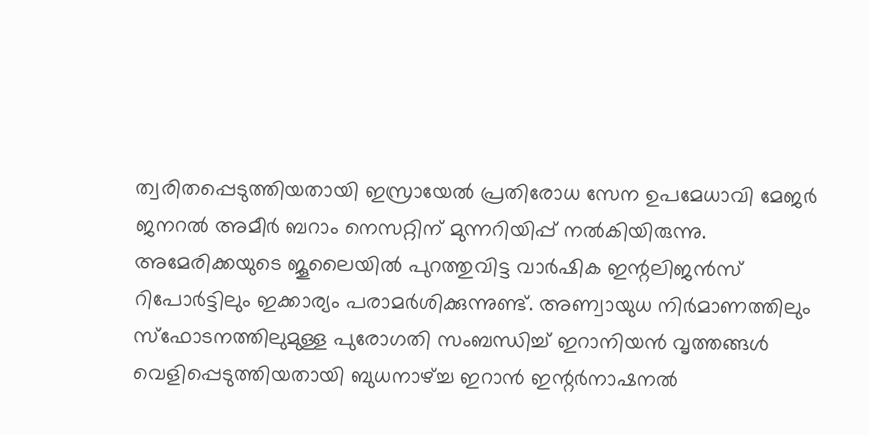ത്വരിതപ്പെടുത്തിയതായി ഇസ്രായേല്‍ പ്രതിരോധ സേന ഉപമേധാവി മേജര്‍ ജനറല്‍ അമീര്‍ ബറാം നെസറ്റിന് മുന്നറിയിപ്പ് നല്‍കിയിരുന്നു. അമേരിക്കയുടെ ജൂലൈയില്‍ പുറത്തുവിട്ട വാര്‍ഷിക ഇന്റലിജന്‍സ് റിപോര്‍ട്ടിലും ഇക്കാര്യം പരാമര്‍ശിക്കുന്നുണ്ട്. അണ്വായുധ നിര്‍മാണത്തിലും സ്‌ഫോടനത്തിലുമുള്ള പുരോഗതി സംബന്ധിച്ച് ഇറാനിയന്‍ വൃത്തങ്ങള്‍ വെളിപ്പെടുത്തിയതായി ബുധനാഴ്ച്ച ഇറാന്‍ ഇന്റര്‍നാഷനല്‍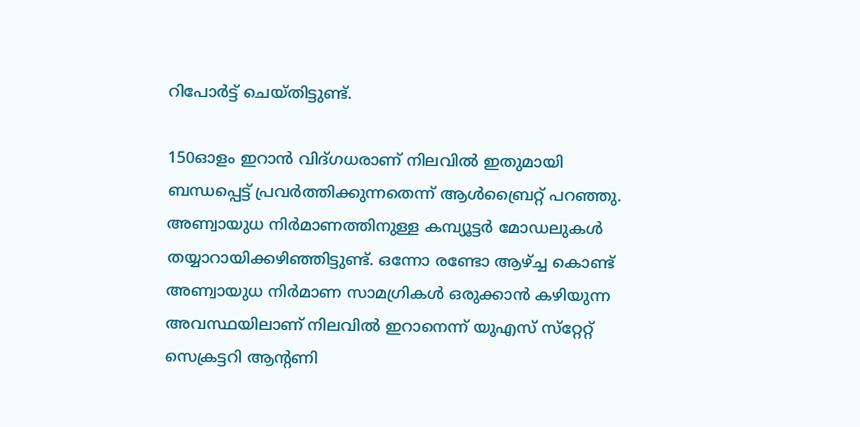റിപോര്‍ട്ട് ചെയ്തിട്ടുണ്ട്.

150ഓളം ഇറാന്‍ വിദ്ഗധരാണ് നിലവില്‍ ഇതുമായി ബന്ധപ്പെട്ട് പ്രവര്‍ത്തിക്കുന്നതെന്ന് ആള്‍ബ്രൈറ്റ് പറഞ്ഞു. അണ്വായുധ നിര്‍മാണത്തിനുള്ള കമ്പ്യൂട്ടര്‍ മോഡലുകള്‍ തയ്യാറായിക്കഴിഞ്ഞിട്ടുണ്ട്. ഒന്നോ രണ്ടോ ആഴ്ച്ച കൊണ്ട് അണ്വായുധ നിര്‍മാണ സാമഗ്രികള്‍ ഒരുക്കാന്‍ കഴിയുന്ന അവസ്ഥയിലാണ് നിലവില്‍ ഇറാനെന്ന് യുഎസ് സ്‌റ്റേറ്റ് സെക്രട്ടറി ആന്റണി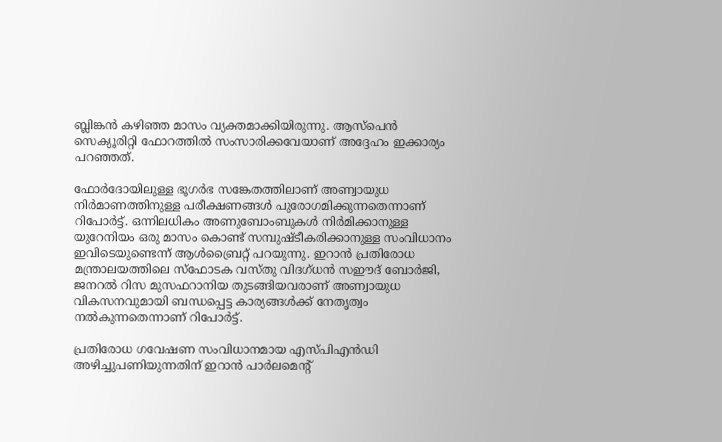ബ്ലിങ്കന്‍ കഴിഞ്ഞ മാസം വ്യക്തമാക്കിയിരുന്നു. ആസ്‌പെന്‍ സെക്യൂരിറ്റി ഫോറത്തില്‍ സംസാരിക്കവേയാണ് അദ്ദേഹം ഇക്കാര്യം പറഞ്ഞത്.

ഫോര്‍ദോയിലുള്ള ഭൂഗര്‍ഭ സങ്കേതത്തിലാണ് അണ്വായുധ നിര്‍മാണത്തിനുള്ള പരീക്ഷണങ്ങള്‍ പുരോഗമിക്കുന്നതെന്നാണ് റിപോര്‍ട്ട്. ഒന്നിലധികം അണുബോംബുകള്‍ നിര്‍മിക്കാനുള്ള യുറേനിയം ഒരു മാസം കൊണ്ട് സമ്പുഷ്ടീകരിക്കാനുള്ള സംവിധാനം ഇവിടെയുണ്ടെന്ന് ആള്‍ബ്രൈറ്റ് പറയുന്നു. ഇറാന്‍ പ്രതിരോധ മന്ത്രാലയത്തിലെ സ്‌ഫോടക വസ്തു വിദഗ്ധന്‍ സഈദ് ബോര്‍ജി, ജനറല്‍ റിസ മുസഫറാനിയ തുടങ്ങിയവരാണ് അണ്വായുധ വികസനവുമായി ബന്ധപ്പെട്ട കാര്യങ്ങള്‍ക്ക് നേതൃത്വം നല്‍കുന്നതെന്നാണ് റിപോര്‍ട്ട്.

പ്രതിരോധ ഗവേഷണ സംവിധാനമായ എസ്പിഎന്‍ഡി അഴിച്ചുപണിയുന്നതിന് ഇറാന്‍ പാര്‍ലമെന്റ്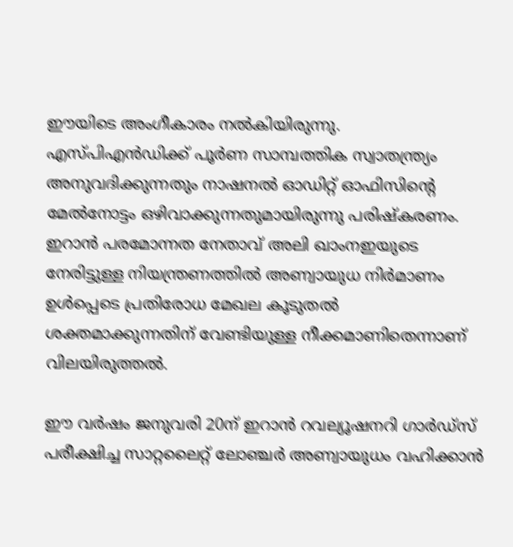ഈയിടെ അംഗീകാരം നല്‍കിയിരുന്നു. എസ്പിഎന്‍ഡിക്ക് പൂര്‍ണ സാമ്പത്തിക സ്വാതന്ത്ര്യം അനുവദിക്കുന്നതും നാഷനല്‍ ഓഡിറ്റ് ഓഫിസിന്റെ മേല്‍നോട്ടം ഒഴിവാക്കുന്നതുമായിരുന്നു പരിഷ്‌കരണം. ഇറാന്‍ പരമോന്നത നേതാവ് അലി ഖാംനഇയുടെ നേരിട്ടുള്ള നിയന്ത്രണത്തില്‍ അണ്വായുധ നിര്‍മാണം ഉള്‍പ്പെടെ പ്രതിരോധ മേഖല കൂടുതല്‍ ശക്തമാക്കുന്നതിന് വേണ്ടിയുള്ള നീക്കമാണിതെന്നാണ് വിലയിരുത്തല്‍.

ഈ വര്‍ഷം ജനുവരി 20ന് ഇറാന്‍ റവല്യൂഷനറി ഗാര്‍ഡ്‌സ് പരീക്ഷിച്ച സാറ്റലൈറ്റ് ലോഞ്ചര്‍ അണ്വായുധം വഹിക്കാന്‍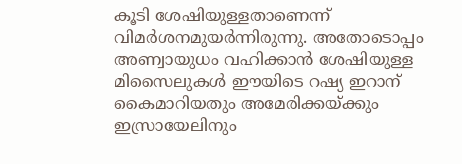കൂടി ശേഷിയുള്ളതാണെന്ന് വിമര്‍ശനമുയര്‍ന്നിരുന്നു. അതോടൊപ്പം അണ്വായുധം വഹിക്കാന്‍ ശേഷിയുള്ള മിസൈലുകള്‍ ഈയിടെ റഷ്യ ഇറാന് കൈമാറിയതും അമേരിക്കയ്ക്കും ഇസ്രായേലിനും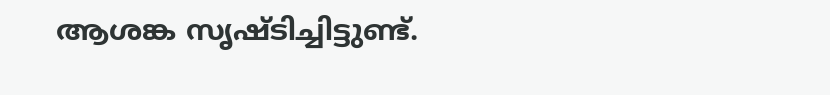ആശങ്ക സൃഷ്ടിച്ചിട്ടുണ്ട്.